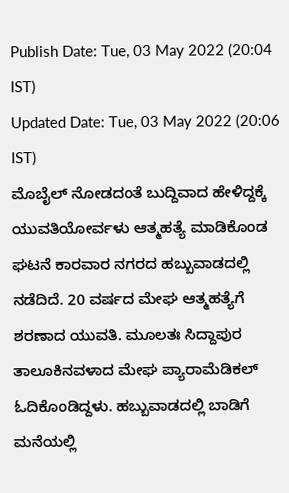Publish Date: Tue, 03 May 2022 (20:04 IST)
Updated Date: Tue, 03 May 2022 (20:06 IST)
ಮೊಬೈಲ್ ನೋಡದಂತೆ ಬುದ್ದಿವಾದ ಹೇಳಿದ್ದಕ್ಕೆ ಯುವತಿಯೋರ್ವಳು ಆತ್ಮಹತ್ಯೆ ಮಾಡಿಕೊಂಡ ಘಟನೆ ಕಾರವಾರ ನಗರದ ಹಬ್ಬುವಾಡದಲ್ಲಿ ನಡೆದಿದೆ. 20 ವರ್ಷದ ಮೇಘ ಆತ್ಮಹತ್ಯೆಗೆ ಶರಣಾದ ಯುವತಿ. ಮೂಲತಃ ಸಿದ್ದಾಪುರ ತಾಲೂಕಿನವಳಾದ ಮೇಘ ಪ್ಯಾರಾಮೆಡಿಕಲ್ ಓದಿಕೊಂಡಿದ್ದಳು. ಹಬ್ಬುವಾಡದಲ್ಲಿ ಬಾಡಿಗೆ ಮನೆಯಲ್ಲಿ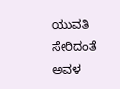ಯುವತಿ ಸೇರಿದಂತೆ ಅವಳ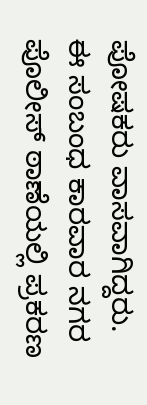ಪೋಷಕರು ವಾಸವಾಗಿದ್ದರು. ಈ ಸಂಬಂಧ ಕಾರವಾರ ನಗರ ಪೊಲೀಸ್ ಠಾಣೆಯಲ್ಲಿ ಪ್ರಕರಣ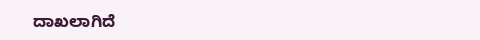ದಾಖಲಾಗಿದೆ